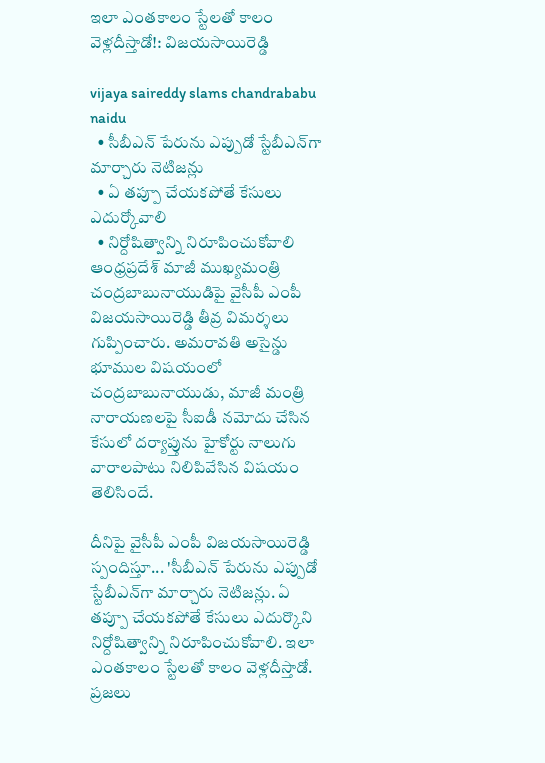ఇలా ఎంతకాలం స్టేలతో కాలం వెళ్లదీస్తాడో!: విజ‌య‌సాయిరెడ్డి

vijaya saireddy slams chandrababu naidu
  • సీబీఎన్‌ పేరును ఎప్పుడో స్టేబీఎన్‌గా మార్చారు నెటిజన్లు
  • ఏ తప్పూ చేయకపోతే కేసులు ఎదుర్కోవాలి
  • నిర్దోషిత్వాన్ని నిరూపించుకోవాలి
ఆంధ్ర‌ప్ర‌దేశ్ మాజీ ముఖ్య‌మంత్రి చంద్ర‌బాబునాయుడిపై వైసీపీ ఎంపీ విజ‌య‌సాయిరెడ్డి తీవ్ర విమ‌ర్శ‌లు గుప్పించారు. అమరావతి అసైన్డు భూముల విషయంలో చంద్రబాబునాయుడు, మాజీ మంత్రి నారాయణలపై సీఐడీ నమోదు చేసిన కేసులో దర్యాప్తును హైకోర్టు నాలుగు వారాలపాటు నిలిపివేసిన విష‌యం తెలిసిందే.

దీనిపై వైసీపీ ఎంపీ విజ‌య‌సాయిరెడ్డి స్పందిస్తూ... 'సీబీఎన్‌ పేరును ఎప్పుడో స్టేబీఎన్‌గా మార్చారు నెటిజన్లు. ఏ తప్పూ చేయకపోతే కేసులు ఎదుర్కొని నిర్దోషిత్వాన్ని నిరూపించుకోవాలి. ఇలా ఎంతకాలం స్టేలతో కాలం వెళ్లదీస్తాడో. ప్రజలు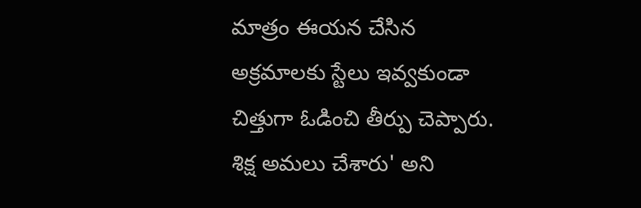మాత్రం ఈయన చేసిన అక్రమాలకు స్టేలు ఇవ్వకుండా చిత్తుగా ఓడించి తీర్పు చెప్పారు. శిక్ష అమలు చేశారు' అని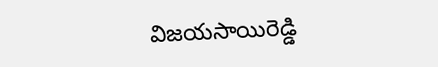విజ‌య‌సాయిరెడ్డి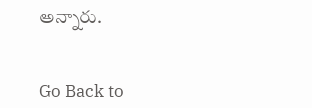అన్నారు.


Go Back to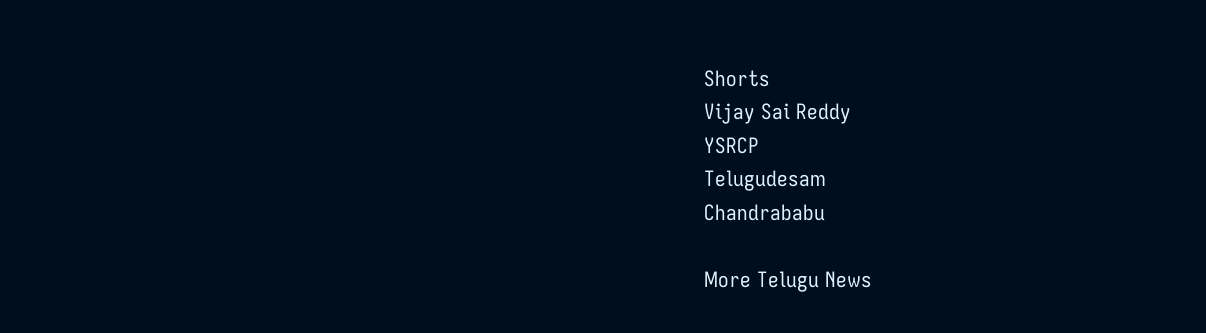Shorts
Vijay Sai Reddy
YSRCP
Telugudesam
Chandrababu

More Telugu News